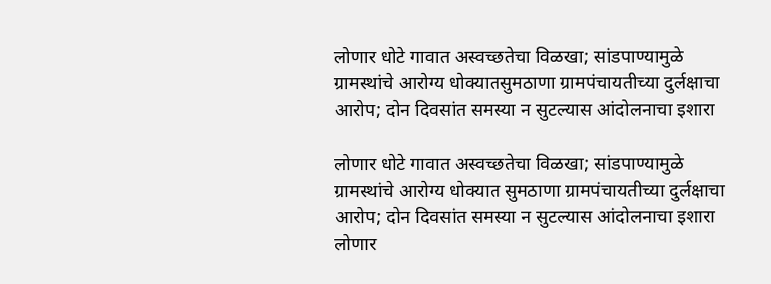लोणार धोटे गावात अस्वच्छतेचा विळखा; सांडपाण्यामुळे ग्रामस्थांचे आरोग्य धोक्यातसुमठाणा ग्रामपंचायतीच्या दुर्लक्षाचा आरोप; दोन दिवसांत समस्या न सुटल्यास आंदोलनाचा इशारा

लोणार धोटे गावात अस्वच्छतेचा विळखा; सांडपाण्यामुळे ग्रामस्थांचे आरोग्य धोक्यात सुमठाणा ग्रामपंचायतीच्या दुर्लक्षाचा आरोप; दोन दिवसांत समस्या न सुटल्यास आंदोलनाचा इशारा लोणार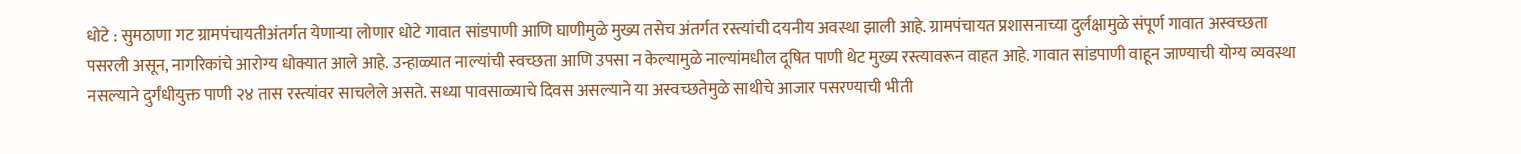धोटे : सुमठाणा गट ग्रामपंचायतीअंतर्गत येणाऱ्या लोणार धोटे गावात सांडपाणी आणि घाणीमुळे मुख्य तसेच अंतर्गत रस्त्यांची दयनीय अवस्था झाली आहे. ग्रामपंचायत प्रशासनाच्या दुर्लक्षामुळे संपूर्ण गावात अस्वच्छता पसरली असून, नागरिकांचे आरोग्य धोक्यात आले आहे. उन्हाळ्यात नाल्यांची स्वच्छता आणि उपसा न केल्यामुळे नाल्यांमधील दूषित पाणी थेट मुख्य रस्त्यावरून वाहत आहे. गावात सांडपाणी वाहून जाण्याची योग्य व्यवस्था नसल्याने दुर्गंधीयुक्त पाणी २४ तास रस्त्यांवर साचलेले असते. सध्या पावसाळ्याचे दिवस असल्याने या अस्वच्छतेमुळे साथीचे आजार पसरण्याची भीती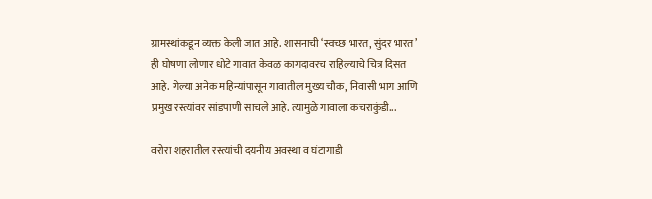ग्रामस्थांकडून व्यक्त केली जात आहे. शासनाची ‘स्वच्छ भारत, सुंदर भारत’ ही घोषणा लोणार धोटे गावात केवळ कागदावरच राहिल्याचे चित्र दिसत आहे. गेल्या अनेक महिन्यांपासून गावातील मुख्य चौक, निवासी भाग आणि प्रमुख रस्त्यांवर सांडपाणी साचले आहे. त्यामुळे गावाला कचराकुंडी...

वरोरा शहरातील रस्त्यांची दयनीय अवस्था व घंटागाडी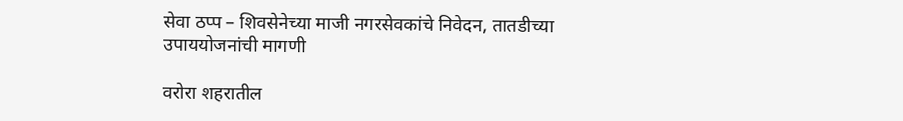सेवा ठप्प – शिवसेनेच्या माजी नगरसेवकांचे निवेदन, तातडीच्या उपाययोजनांची मागणी

वरोरा शहरातील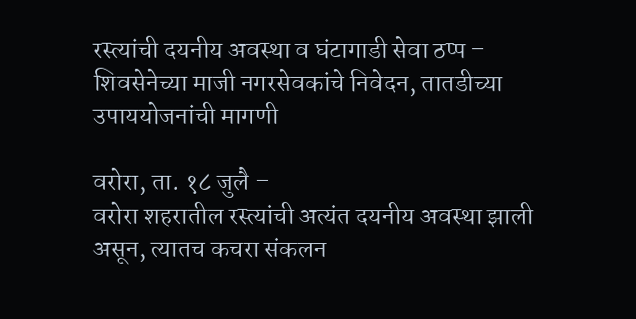रस्त्यांची दयनीय अवस्था व घंटागाडी सेवा ठप्प – शिवसेनेच्या माजी नगरसेवकांचे निवेदन, तातडीच्या उपाययोजनांची मागणी

वरोरा, ता. १८ जुलै –
वरोरा शहरातील रस्त्यांची अत्यंत दयनीय अवस्था झाली असून, त्यातच कचरा संकलन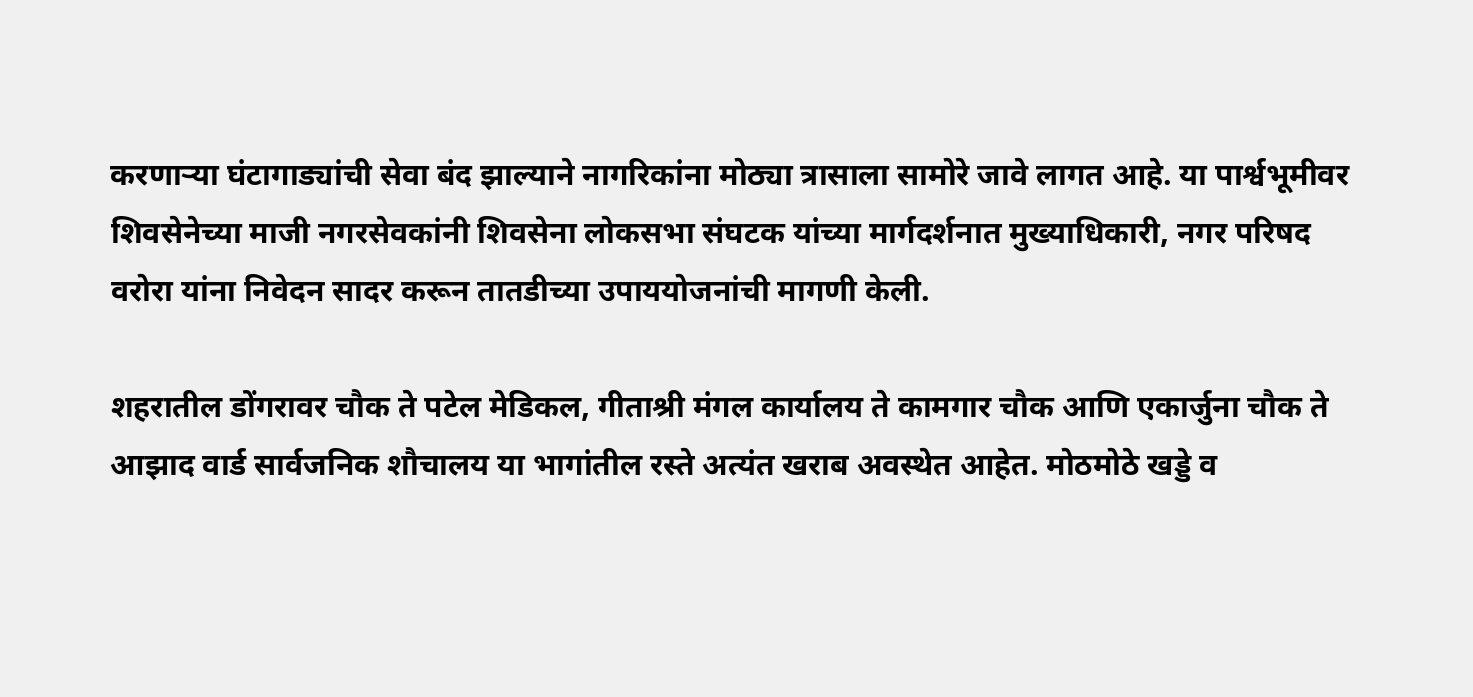करणाऱ्या घंटागाड्यांची सेवा बंद झाल्याने नागरिकांना मोठ्या त्रासाला सामोरे जावे लागत आहे. या पार्श्वभूमीवर शिवसेनेच्या माजी नगरसेवकांनी शिवसेना लोकसभा संघटक यांच्या मार्गदर्शनात मुख्याधिकारी, नगर परिषद वरोरा यांना निवेदन सादर करून तातडीच्या उपाययोजनांची मागणी केली.

शहरातील डोंगरावर चौक ते पटेल मेडिकल, गीताश्री मंगल कार्यालय ते कामगार चौक आणि एकार्जुना चौक ते आझाद वार्ड सार्वजनिक शौचालय या भागांतील रस्ते अत्यंत खराब अवस्थेत आहेत. मोठमोठे खड्डे व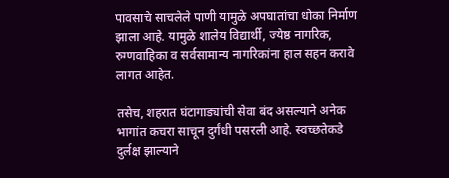पावसाचे साचलेले पाणी यामुळे अपघातांचा धोका निर्माण झाला आहे. यामुळे शालेय विद्यार्थी, ज्येष्ठ नागरिक, रुग्णवाहिका व सर्वसामान्य नागरिकांना हाल सहन करावे लागत आहेत.

तसेच, शहरात घंटागाड्यांची सेवा बंद असल्याने अनेक भागांत कचरा साचून दुर्गंधी पसरली आहे. स्वच्छतेकडे दुर्लक्ष झाल्याने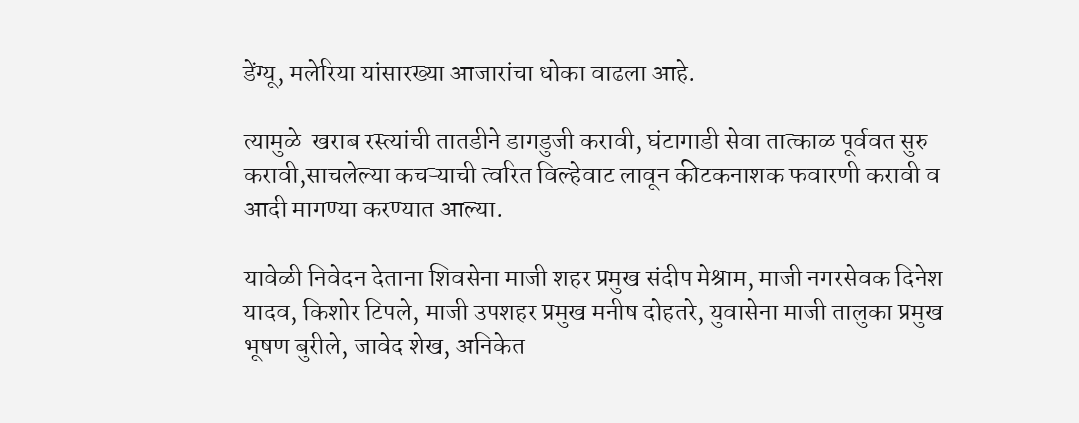डेंग्यू, मलेरिया यांसारख्या आजारांचा धोका वाढला आहे.

त्यामुळे  खराब रस्त्यांची तातडीने डागडुजी करावी, घंटागाडी सेवा तात्काळ पूर्ववत सुरु करावी,साचलेल्या कचऱ्याची त्वरित विल्हेवाट लावून कीटकनाशक फवारणी करावी व आदी मागण्या करण्यात आल्या.

यावेळी निवेदन देताना शिवसेना माजी शहर प्रमुख संदीप मेश्राम, माजी नगरसेवक दिनेश यादव, किशोर टिपले, माजी उपशहर प्रमुख मनीष दोहतरे, युवासेना माजी तालुका प्रमुख भूषण बुरीले, जावेद शेख, अनिकेत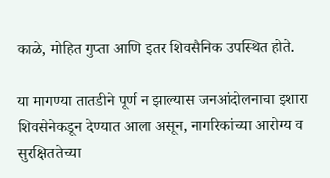काळे, मोहित गुप्ता आणि इतर शिवसैनिक उपस्थित होते.

या मागण्या तातडीने पूर्ण न झाल्यास जनआंदोलनाचा इशारा शिवसेनेकडून देण्यात आला असून, नागरिकांच्या आरोग्य व सुरक्षिततेच्या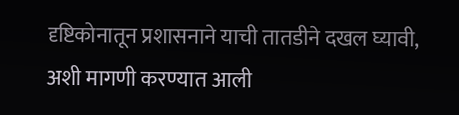दृष्टिकोनातून प्रशासनाने याची तातडीने दखल घ्यावी, अशी मागणी करण्यात आली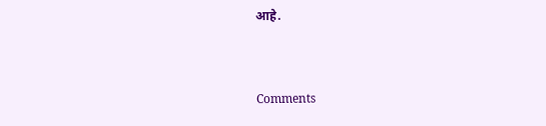आहे.


Comments